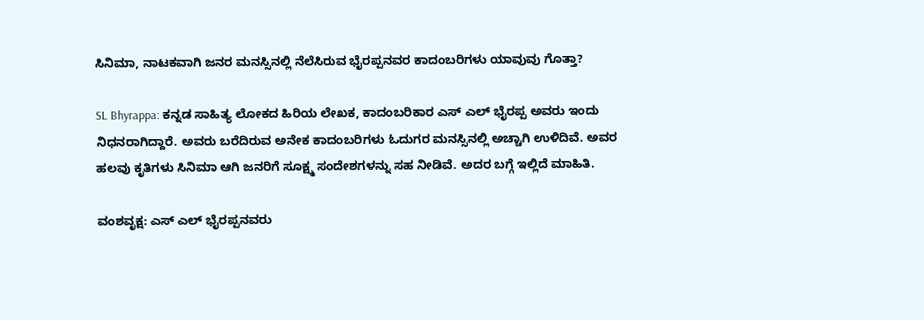ಸಿನಿಮಾ, ನಾಟಕವಾಗಿ ಜನರ ಮನಸ್ಸಿನಲ್ಲಿ ನೆಲೆಸಿರುವ ಭೈರಪ್ಪನವರ ಕಾದಂಬರಿಗಳು ಯಾವುವು ಗೊತ್ತಾ?

SL Bhyrappa: ಕನ್ನಡ ಸಾಹಿತ್ಯ ಲೋಕದ ಹಿರಿಯ ಲೇಖಕ, ಕಾದಂಬರಿಕಾರ ಎಸ್‌ ಎಲ್‌ ಭೈರಪ್ಪ ಅವರು ಇಂದು ನಿಧನರಾಗಿದ್ದಾರೆ. ಅವರು ಬರೆದಿರುವ ಅನೇಕ ಕಾದಂಬರಿಗಳು ಓದುಗರ ಮನಸ್ಸಿನಲ್ಲಿ ಅಚ್ಚಾಗಿ ಉಳಿದಿವೆ. ಅವರ ಹಲವು ಕೃತಿಗಳು ಸಿನಿಮಾ ಆಗಿ ಜನರಿಗೆ ಸೂಕ್ಷ್ಮ ಸಂದೇಶಗಳನ್ನು ಸಹ ನೀಡಿವೆ. ಅದರ ಬಗ್ಗೆ ಇಲ್ಲಿದೆ ಮಾಹಿತಿ.

ವಂಶವೃಕ್ಷ: ಎಸ್‌ ಎಲ್‌ ಭೈರಪ್ಪನವರು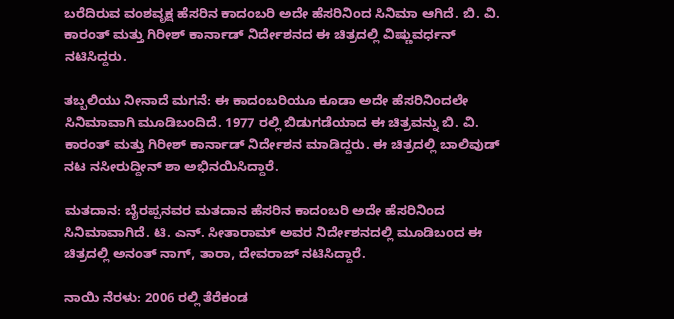ಬರೆದಿರುವ ವಂಶವೃಕ್ಷ ಹೆಸರಿನ ಕಾದಂಬರಿ ಅದೇ ಹೆಸರಿನಿಂದ ಸಿನಿಮಾ ಆಗಿದೆ. ಬಿ. ವಿ. ಕಾರಂತ್‌ ಮತ್ತು ಗಿರೀಶ್‌ ಕಾರ್ನಾಡ್‌ ನಿರ್ದೇಶನದ ಈ ಚಿತ್ರದಲ್ಲಿ ವಿಷ್ಣುವರ್ಧನ್ ನಟಿಸಿದ್ದರು.

ತಬ್ಬಲಿಯು ನೀನಾದೆ ಮಗನೆ: ಈ ಕಾದಂಬರಿಯೂ ಕೂಡಾ ಅದೇ ಹೆಸರಿನಿಂದಲೇ ಸಿನಿಮಾವಾಗಿ ಮೂಡಿಬಂದಿದೆ. 1977 ರಲ್ಲಿ ಬಿಡುಗಡೆಯಾದ ಈ ಚಿತ್ರವನ್ನು ಬಿ. ವಿ. ಕಾರಂತ್‌ ಮತ್ತು ಗಿರೀಶ್‌ ಕಾರ್ನಾಡ್‌ ನಿರ್ದೇಶನ ಮಾಡಿದ್ದರು. ಈ ಚಿತ್ರದಲ್ಲಿ ಬಾಲಿವುಡ್‌ ನಟ ನಸೀರುದ್ದೀನ್‌ ಶಾ ಅಭಿನಯಿಸಿದ್ದಾರೆ.

ಮತದಾನ: ಬೈರಪ್ಪನವರ ಮತದಾನ ಹೆಸರಿನ ಕಾದಂಬರಿ ಅದೇ ಹೆಸರಿನಿಂದ ಸಿನಿಮಾವಾಗಿದೆ. ಟಿ. ಎನ್‌. ಸೀತಾರಾಮ್‌ ಅವರ ನಿರ್ದೇಶನದಲ್ಲಿ ಮೂಡಿಬಂದ ಈ ಚಿತ್ರದಲ್ಲಿ ಅನಂತ್‌ ನಾಗ್‌, ತಾರಾ, ದೇವರಾಜ್‌ ನಟಿಸಿದ್ದಾರೆ.

ನಾಯಿ ನೆರಳು: 2006 ರಲ್ಲಿ ತೆರೆಕಂಡ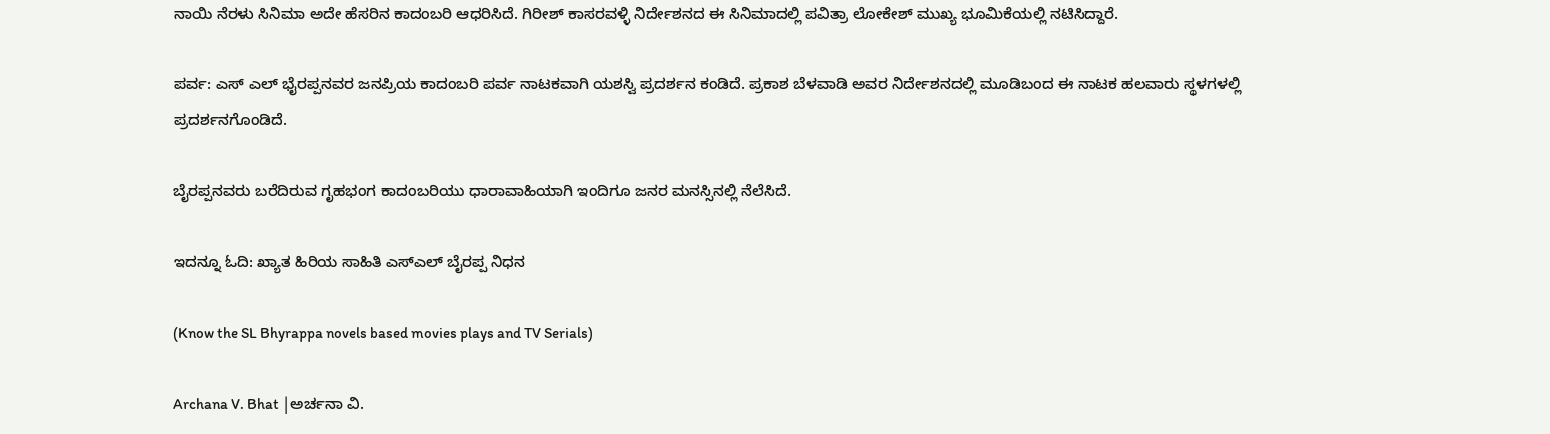ನಾಯಿ ನೆರಳು ಸಿನಿಮಾ ಅದೇ ಹೆಸರಿನ ಕಾದಂಬರಿ ಆಧರಿಸಿದೆ. ಗಿರೀಶ್‌ ಕಾಸರವಳ್ಳಿ ನಿರ್ದೇಶನದ ಈ ಸಿನಿಮಾದಲ್ಲಿ ಪವಿತ್ರಾ ಲೋಕೇಶ್‌ ಮುಖ್ಯ ಭೂಮಿಕೆಯಲ್ಲಿ ನಟಿಸಿದ್ದಾರೆ.

ಪರ್ವ: ಎಸ್‌ ಎಲ್ ಭೈರಪ್ಪನವರ ಜನಪ್ರಿಯ ಕಾದಂಬರಿ ಪರ್ವ ನಾಟಕವಾಗಿ ‌ಯಶಸ್ವಿ ಪ್ರದರ್ಶನ ಕಂಡಿದೆ. ಪ್ರಕಾಶ ಬೆಳವಾಡಿ ಅವರ ನಿರ್ದೇಶನದಲ್ಲಿ ಮೂಡಿಬಂದ ಈ ನಾಟಕ ಹಲವಾರು ಸ್ಥಳಗಳಲ್ಲಿ ಪ್ರದರ್ಶನಗೊಂಡಿದೆ.

ಬೈರಪ್ಪನವರು ಬರೆದಿರುವ ಗೃಹಭಂಗ ಕಾದಂಬರಿಯು ಧಾರಾವಾಹಿಯಾಗಿ ಇಂದಿಗೂ ಜನರ ಮನಸ್ಸಿನಲ್ಲಿ ನೆಲೆಸಿದೆ.

ಇದನ್ನೂ ಓದಿ: ಖ್ಯಾತ ಹಿರಿಯ ಸಾಹಿತಿ ಎಸ್ಎಲ್ ಬೈರಪ್ಪ ನಿಧನ

(Know the SL Bhyrappa novels based movies plays and TV Serials)

Archana V. Bhat |ಅರ್ಚನಾ ವಿ.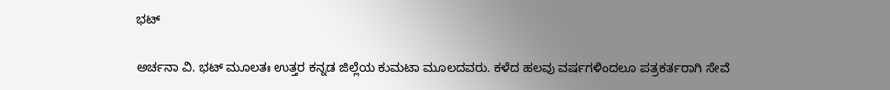ಭಟ್

ಅರ್ಚನಾ ವಿ. ಭಟ್‌ ಮೂಲತಃ ಉತ್ತರ ಕನ್ನಡ ಜಿಲ್ಲೆಯ ಕುಮಟಾ ಮೂಲದವರು. ಕಳೆದ ಹಲವು ವರ್ಷಗಳಿಂದಲೂ ಪತ್ರಕರ್ತರಾಗಿ ಸೇವೆ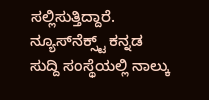ಸಲ್ಲಿಸುತ್ತಿದ್ದಾರೆ. ನ್ಯೂಸ್‌ನೆಕ್ಸ್ಟ್‌ ಕನ್ನಡ ಸುದ್ದಿ ಸಂಸ್ಥೆಯಲ್ಲಿ ನಾಲ್ಕು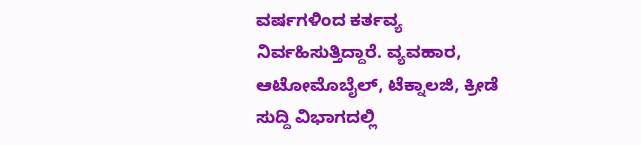ವರ್ಷಗಳಿಂದ ಕರ್ತವ್ಯ ನಿರ್ವಹಿಸುತ್ತಿದ್ದಾರೆ. ವ್ಯವಹಾರ, ಆಟೋಮೊಬೈಲ್‌, ಟೆಕ್ನಾಲಜಿ, ಕ್ರೀಡೆ ಸುದ್ದಿ ವಿಭಾಗದಲ್ಲಿ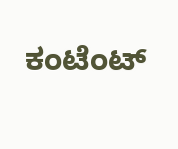ಕಂಟೆಂಟ್‌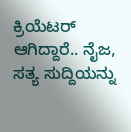ಕ್ರಿಯೆಟರ್‌ ಆಗಿದ್ದಾರೆ.. ನೈಜ, ಸತ್ಯ ಸುದ್ದಿಯನ್ನು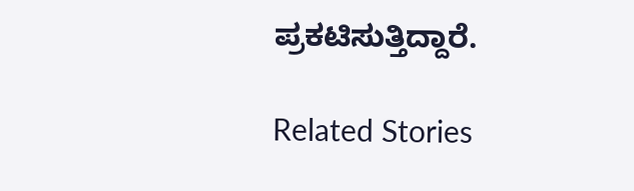ಪ್ರಕಟಿಸುತ್ತಿದ್ದಾರೆ.

Related Stories